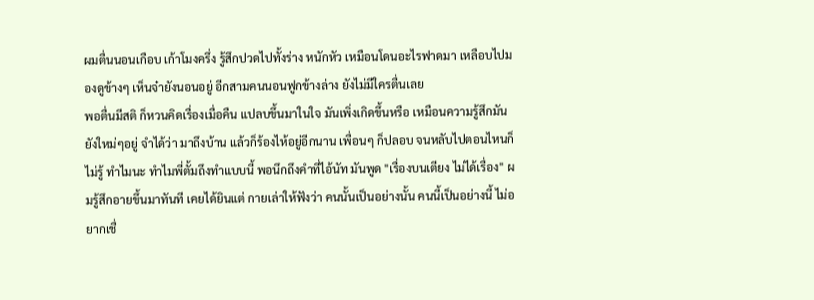ผมตื่นนอนเกือบ เก้าโมงครึ่ง รู้สึกปวดไปทั้งร่าง หนักหัว เหมือนโดนอะไรฟาดมา เหลือบไปมองดูข้างๆ เห็นจ๋ายังนอนอยู่ อีกสามคนนอนฟูกข้างล่าง ยังไม่มีใครตื่นเลย
พอตื่นมีสติ ก็หวนคิดเรื่องเมื่อคืน แปลบขึ้นมาในใจ มันเพิ่งเกิดขึ้นหรือ เหมือนความรู้สึกมันยังใหม่ๆอยู่ จำได้ว่า มาถึงบ้าน แล้วก็ร้องไห้อยู่อีกนาน เพื่อนๆ ก็ปลอบ จนหลับไปตอนไหนก็ไม่รู้ ทำไมนะ ทำไมพี่ตั้มถึงทำแบบนี้ พอนึกถึงคำที่ไอ้นัท มันพูด "เรื่องบนเตียง ไม่ได้เรื่อง" ผมรู้สึกอายขึ้นมาทันที เคยได้ยินแต่ กายเล่าให้ฟังว่า คนนั้นเป็นอย่างนั้น คนนี้เป็นอย่างนี้ ไม่อยากเชื่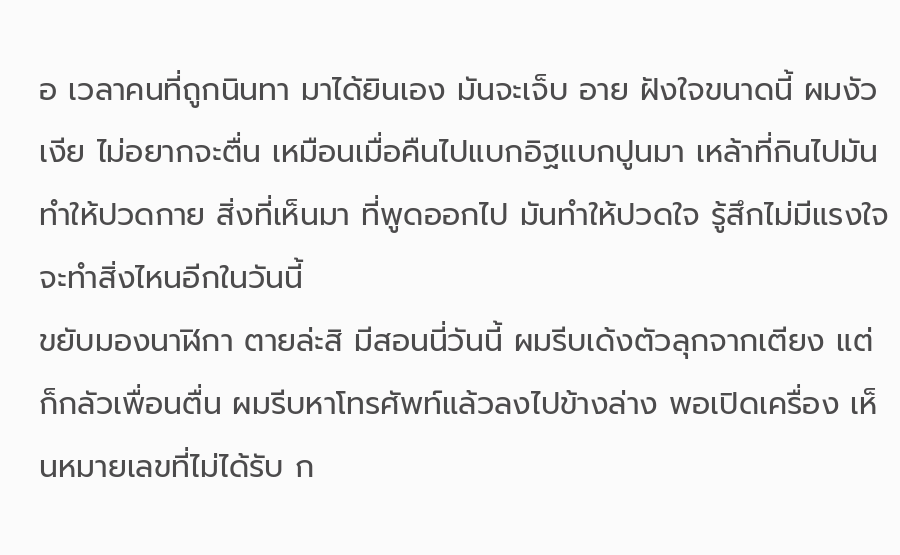อ เวลาคนที่ถูกนินทา มาได้ยินเอง มันจะเจ็บ อาย ฝังใจขนาดนี้ ผมงัวเงีย ไม่อยากจะตื่น เหมือนเมื่อคืนไปแบกอิฐแบกปูนมา เหล้าที่กินไปมันทำให้ปวดกาย สิ่งที่เห็นมา ที่พูดออกไป มันทำให้ปวดใจ รู้สึกไม่มีแรงใจจะทำสิ่งไหนอีกในวันนี้
ขยับมองนาฬิกา ตายล่ะสิ มีสอนนี่วันนี้ ผมรีบเด้งตัวลุกจากเตียง แต่ก็กลัวเพื่อนตื่น ผมรีบหาโทรศัพท์แล้วลงไปข้างล่าง พอเปิดเครื่อง เห็นหมายเลขที่ไม่ได้รับ ก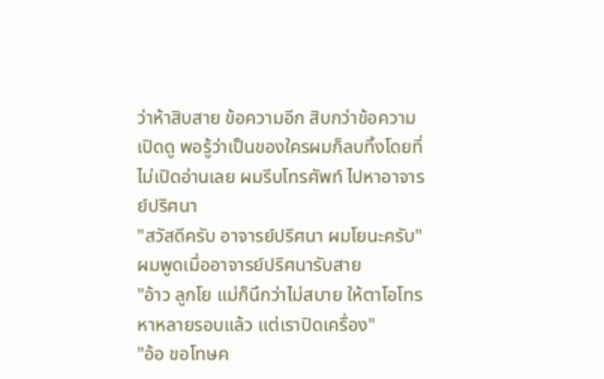ว่าห้าสิบสาย ข้อความอีก สิบกว่าข้อความ เปิดดู พอรู้ว่าเป็นของใครผมก็ลบทิ้งโดยที่ไม่เปิดอ่านเลย ผมรีบโทรศัพท์ ไปหาอาจารย์ปริศนา
"สวัสดีครับ อาจารย์ปริศนา ผมโยนะครับ"
ผมพูดเมื่ออาจารย์ปริศนารับสาย
"อ้าว ลูกโย แม่ก็นึกว่าไม่สบาย ให้ตาโอโทรหาหลายรอบแล้ว แต่เราปิดเครื่อง"
"อ้อ ขอโทษค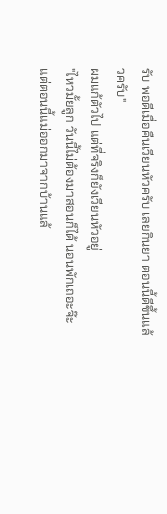รับ พอดีเมื่อคืนเวียนหัวครับ เลยกินยา ตอนนี้ดีขึ้นแล้วครับ"
ผมแก้ตัวไป แต่ที่จริงก็ยังเวียนหัวอยู่
"ไหวมั้ยลูก วันนี้ไม่ต้องมาสอนก็ได้ นอนพักเถอะจ๊ะ แต่ตอนนี้แม่ออกมาจากบ้านแล้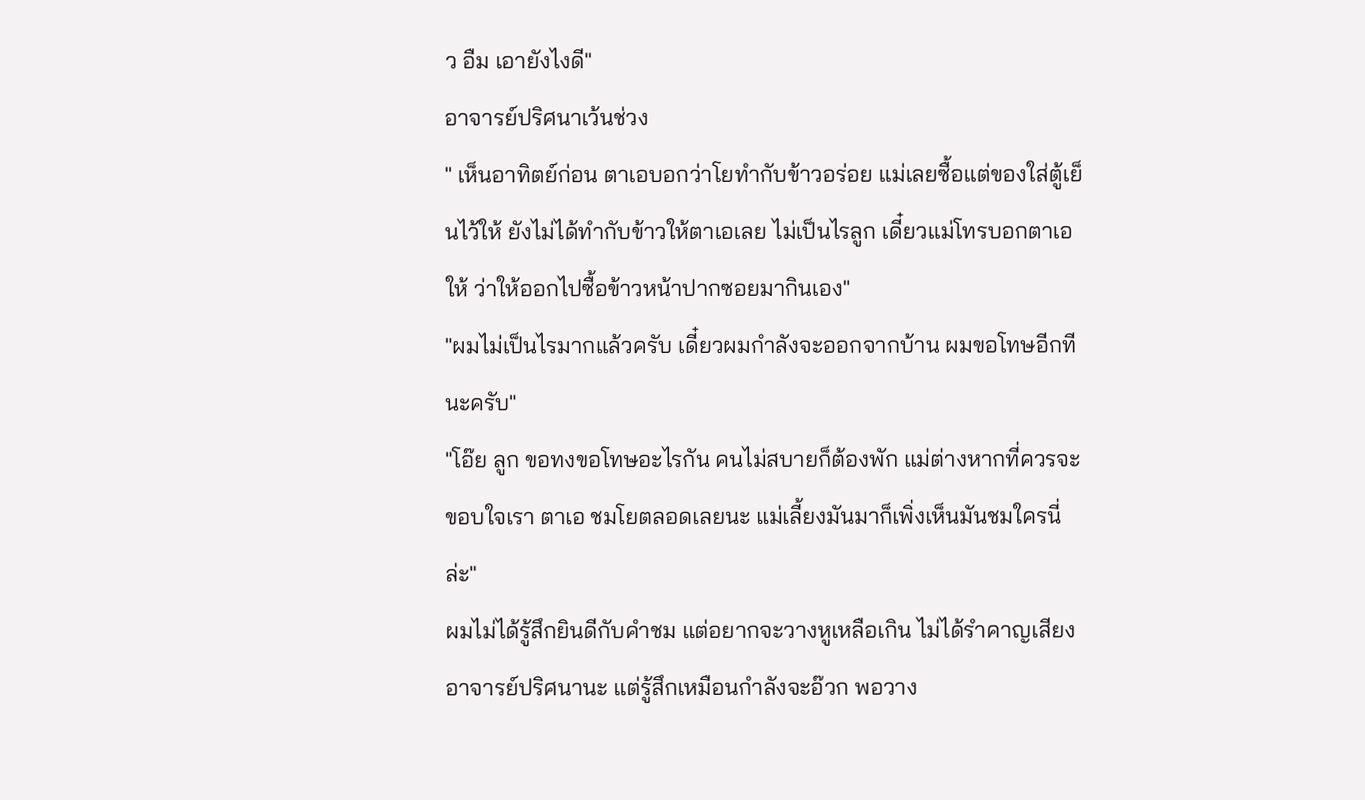ว อืม เอายังไงดี"
อาจารย์ปริศนาเว้นช่วง
" เห็นอาทิตย์ก่อน ตาเอบอกว่าโยทำกับข้าวอร่อย แม่เลยซื้อแต่ของใส่ตู้เย็นไว้ให้ ยังไม่ได้ทำกับข้าวให้ตาเอเลย ไม่เป็นไรลูก เดี๋ยวแม่โทรบอกตาเอให้ ว่าให้ออกไปซื้อข้าวหน้าปากซอยมากินเอง"
"ผมไม่เป็นไรมากแล้วครับ เดี๋ยวผมกำลังจะออกจากบ้าน ผมขอโทษอีกทีนะครับ"
"โอ๊ย ลูก ขอทงขอโทษอะไรกัน คนไม่สบายก็ต้องพัก แม่ต่างหากที่ควรจะขอบใจเรา ตาเอ ชมโยตลอดเลยนะ แม่เลี้ยงมันมาก็เพิ่งเห็นมันชมใครนี่ล่ะ"
ผมไม่ได้รู้สึกยินดีกับคำชม แต่อยากจะวางหูเหลือเกิน ไม่ได้รำคาญเสียงอาจารย์ปริศนานะ แต่รู้สึกเหมือนกำลังจะอ๊วก พอวาง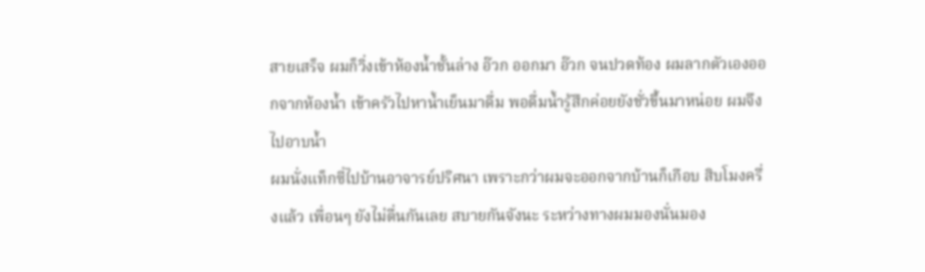สายเสร็จ ผมก็วิ่งเข้าห้องน้ำชั้นล่าง อ๊วก ออกมา อ๊วก จนปวดท้อง ผมลากตัวเองออกจากห้องน้ำ เข้าครัวไปหาน้ำเย็นมาดื่ม พอดื่มน้ำรู้สึกค่อยยังชั่วขึ้นมาหน่อย ผมจึงไปอาบน้ำ
ผมนั่งแท็กซี่ไปบ้านอาจารย์ปริศนา เพราะกว่าผมจะออกจากบ้านก็เกือบ สิบโมงครึ่งแล้ว เพื่อนๆ ยังไม่ตื่นกันเลย สบายกันจังนะ ระหว่างทางผมมองนั่นมอง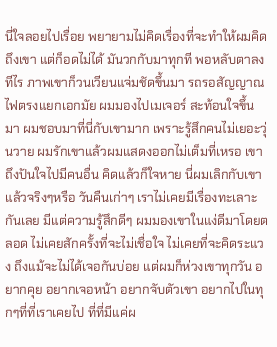นี่ใจลอยไปเรื่อย พยายามไม่คิดเรื่องที่จะทำให้ผมคิดถึงเขา แต่ก็อดไม่ได้ มันวกกับมาทุกที พอหลับตาลงทีไร ภาพเขาก็วนเวียนแจ่มชัดขึ้นมา รถรอสัญญาณไฟตรงแยกเอกมัย ผมมองไปเมเจอร์ สะท้อนใจขึ้นมา ผมชอบมาที่นี่กับเขามาก เพราะรู้สึกคนไม่เยอะวุ่นวาย ผมรักเขาแล้วผมแสดงออกไม่เต็มที่เหรอ เขาถึงปันใจไปมีคนอื่น คิดแล้วก็ใจหาย นี่ผมเลิกกับเขาแล้วจริงๆหรือ วันคืนเก่าๆ เราไม่เคยมีเรื่องทะเลาะกันเลย มีแต่ความรู้สึกดีๆ ผมมองเขาในแง่ดีมาโดยตลอด ไม่เคยสักครั้งที่จะไม่เชื่อใจ ไม่เคยที่จะคิดระแวง ถึงแม้จะไม่ได้เจอกันบ่อย แต่ผมก็ห่วงเขาทุกวัน อยากคุย อยากเจอหน้า อยากจับตัวเขา อยากไปในทุกๆที่ที่เราเคยไป ที่ที่มีแค่ผ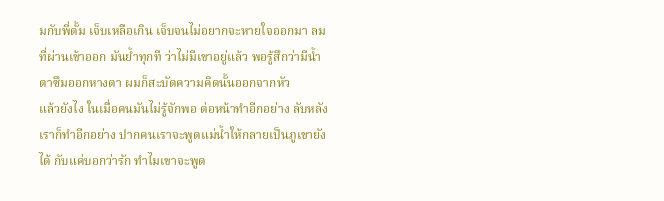มกับพี่ตั้ม เจ็บเหลือเกิน เจ็บจนไม่อยากจะหายใจออกมา ลมที่ผ่านเข้าออก มันย้ำทุกที ว่าไม่มีเขาอยู่แล้ว พอรู้สึกว่ามีน้ำตาซึมออกหางตา ผมก็สะบัดความคิดนั้นออกจากหัว
แล้วยังไง ในเมื่อคนมันไม่รู้จักพอ ต่อหน้าทำอีกอย่าง ลับหลังเราก็ทำอีกอย่าง ปากคนเราจะพูดแม่น้ำให้กลายเป็นภูเขายังได้ กับแค่บอกว่ารัก ทำไมเขาจะพูด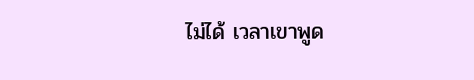ไม่ได้ เวลาเขาพูด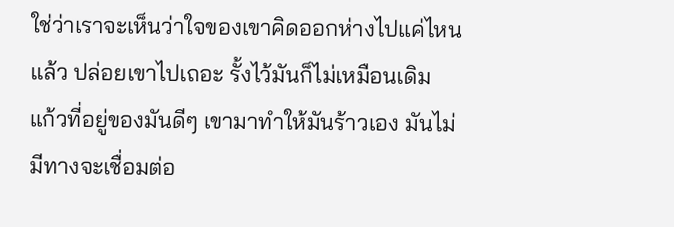ใช่ว่าเราจะเห็นว่าใจของเขาคิดออกห่างไปแค่ไหนแล้ว ปล่อยเขาไปเถอะ รั้งไว้มันก็ไม่เหมือนเดิม แก้วที่อยู่ของมันดีๆ เขามาทำให้มันร้าวเอง มันไม่มีทางจะเชื่อมต่อ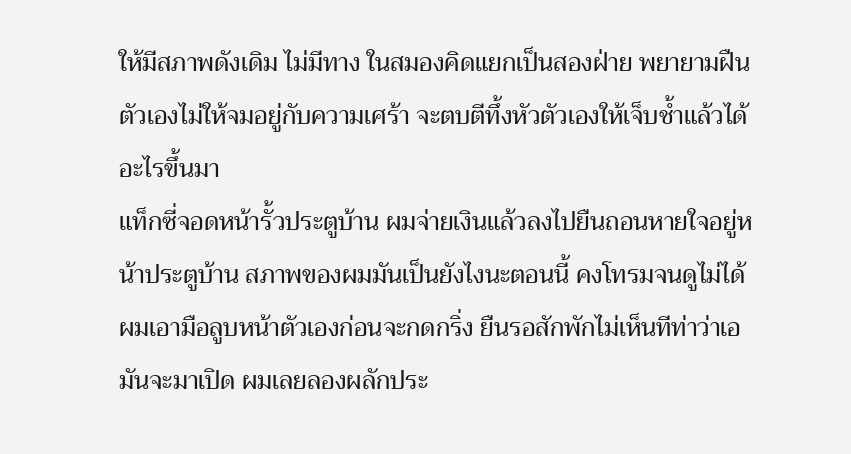ให้มีสภาพดังเดิม ไม่มีทาง ในสมองคิดแยกเป็นสองฝ่าย พยายามฝืนตัวเองไม่ให้จมอยู่กับความเศร้า จะตบตีทึ้งหัวตัวเองให้เจ็บช้ำแล้วได้อะไรขึ้นมา
แท็กซี่จอดหน้ารั้วประตูบ้าน ผมจ่ายเงินแล้วลงไปยืนถอนหายใจอยู่หน้าประตูบ้าน สภาพของผมมันเป็นยังไงนะตอนนี้ คงโทรมจนดูไม่ได้ ผมเอามือลูบหน้าตัวเองก่อนจะกดกริ่ง ยืนรอสักพักไม่เห็นทีท่าว่าเอมันจะมาเปิด ผมเลยลองผลักประ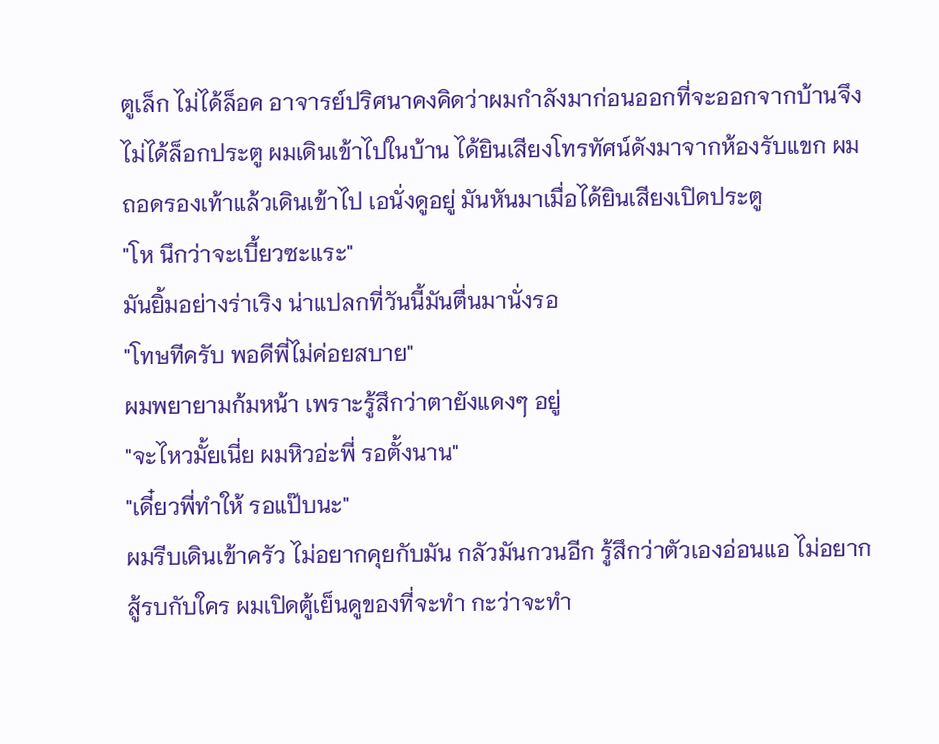ตูเล็ก ไม่ได้ล็อค อาจารย์ปริศนาคงคิดว่าผมกำลังมาก่อนออกที่จะออกจากบ้านจึงไม่ได้ล็อกประตู ผมเดินเข้าไปในบ้าน ได้ยินเสียงโทรทัศน์ดังมาจากห้องรับแขก ผมถอดรองเท้าแล้วเดินเข้าไป เอนั่งดูอยู่ มันหันมาเมื่อได้ยินเสียงเปิดประตู
"โห นึกว่าจะเบี้ยวซะแระ"
มันยิ้มอย่างร่าเริง น่าแปลกที่วันนี้มันตื่นมานั่งรอ
"โทษทีครับ พอดีพี่ไม่ค่อยสบาย"
ผมพยายามก้มหน้า เพราะรู้สึกว่าตายังแดงๆ อยู่
"จะไหวมั้ยเนี่ย ผมหิวอ่ะพี่ รอตั้งนาน"
"เดี๋ยวพี่ทำให้ รอแป๊บนะ"
ผมรีบเดินเข้าครัว ไม่อยากคุยกับมัน กลัวมันกวนอีก รู้สึกว่าตัวเองอ่อนแอ ไม่อยากสู้รบกับใคร ผมเปิดตู้เย็นดูของที่จะทำ กะว่าจะทำ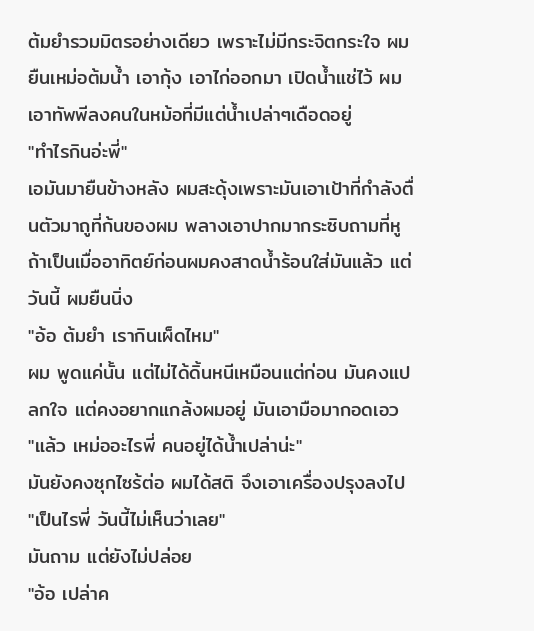ต้มยำรวมมิตรอย่างเดียว เพราะไม่มีกระจิตกระใจ ผมยืนเหม่อต้มน้ำ เอากุ้ง เอาไก่ออกมา เปิดน้ำแช่ไว้ ผมเอาทัพพีลงคนในหม้อที่มีแต่น้ำเปล่าๆเดือดอยู่
"ทำไรกินอ่ะพี่"
เอมันมายืนข้างหลัง ผมสะดุ้งเพราะมันเอาเป้าที่กำลังตื่นตัวมาถูที่ก้นของผม พลางเอาปากมากระซิบถามที่หู ถ้าเป็นเมื่ออาทิตย์ก่อนผมคงสาดน้ำร้อนใส่มันแล้ว แต่วันนี้ ผมยืนนิ่ง
"อ้อ ต้มยำ เรากินเผ็ดไหม"
ผม พูดแค่นั้น แต่ไม่ได้ดิ้นหนีเหมือนแต่ก่อน มันคงแปลกใจ แต่คงอยากแกล้งผมอยู่ มันเอามือมากอดเอว
"แล้ว เหม่ออะไรพี่ คนอยู่ได้น้ำเปล่าน่ะ"
มันยังคงซุกไซร้ต่อ ผมได้สติ จึงเอาเครื่องปรุงลงไป
"เป็นไรพี่ วันนี้ไม่เห็นว่าเลย"
มันถาม แต่ยังไม่ปล่อย
"อ้อ เปล่าค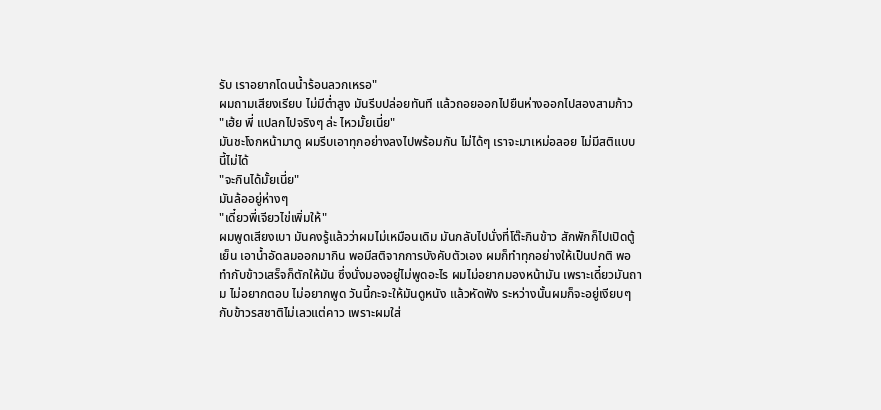รับ เราอยากโดนน้ำร้อนลวกเหรอ"
ผมถามเสียงเรียบ ไม่มีต่ำสูง มันรีบปล่อยทันที แล้วถอยออกไปยืนห่างออกไปสองสามก้าว
"เฮ้ย พี่ แปลกไปจริงๆ ล่ะ ไหวมั้ยเนี่ย"
มันชะโงกหน้ามาดู ผมรีบเอาทุกอย่างลงไปพร้อมกัน ไม่ได้ๆ เราจะมาเหม่อลอย ไม่มีสติแบบนี้ไม่ได้
"จะกินได้มั้ยเนี่ย"
มันล้ออยู่ห่างๆ
"เดี๋ยวพี่เจียวไข่เพิ่มให้"
ผมพูดเสียงเบา มันคงรู้แล้วว่าผมไม่เหมือนเดิม มันกลับไปนั่งที่โต๊ะกินข้าว สักพักก็ไปเปิดตู้เย็น เอาน้ำอัดลมออกมากิน พอมีสติจากการบังคับตัวเอง ผมก็ทำทุกอย่างให้เป็นปกติ พอทำกับข้าวเสร็จก็ตักให้มัน ซึ่งนั่งมองอยู่ไม่พูดอะไร ผมไม่อยากมองหน้ามัน เพราะเดี๋ยวมันถาม ไม่อยากตอบ ไม่อยากพูด วันนี้กะจะให้มันดูหนัง แล้วหัดฟัง ระหว่างนั้นผมก็จะอยู่เงียบๆ
กับข้าวรสชาติไม่เลวแต่คาว เพราะผมใส่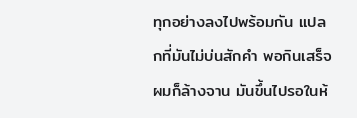ทุกอย่างลงไปพร้อมกัน แปลกที่มันไม่บ่นสักคำ พอกินเสร็จผมก็ล้างจาน มันขึ้นไปรอในห้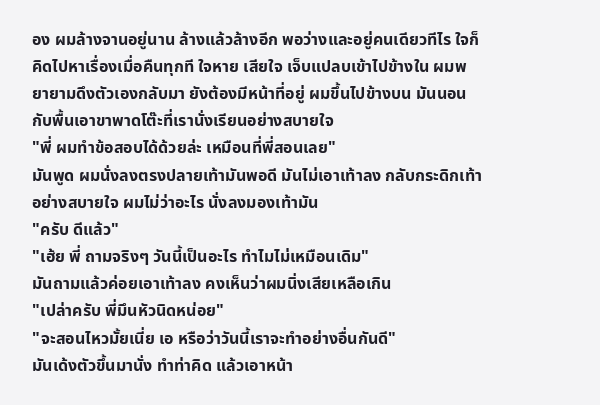อง ผมล้างจานอยู่นาน ล้างแล้วล้างอีก พอว่างและอยู่คนเดียวทีไร ใจก็คิดไปหาเรื่องเมื่อคืนทุกที ใจหาย เสียใจ เจ็บแปลบเข้าไปข้างใน ผมพยายามดึงตัวเองกลับมา ยังต้องมีหน้าที่อยู่ ผมขึ้นไปข้างบน มันนอนกับพื้นเอาขาพาดโต๊ะที่เรานั่งเรียนอย่างสบายใจ
"พี่ ผมทำข้อสอบได้ด้วยล่ะ เหมือนที่พี่สอนเลย"
มันพูด ผมนั่งลงตรงปลายเท้ามันพอดี มันไม่เอาเท้าลง กลับกระดิกเท้าอย่างสบายใจ ผมไม่ว่าอะไร นั่งลงมองเท้ามัน
"ครับ ดีแล้ว"
"เฮ้ย พี่ ถามจริงๆ วันนี้เป็นอะไร ทำไมไม่เหมือนเดิม"
มันถามแล้วค่อยเอาเท้าลง คงเห็นว่าผมนิ่งเสียเหลือเกิน
"เปล่าครับ พี่มึนหัวนิดหน่อย"
"จะสอนไหวมั้ยเนี่ย เอ หรือว่าวันนี้เราจะทำอย่างอื่นกันดี"
มันเด้งตัวขึ้นมานั่ง ทำท่าคิด แล้วเอาหน้า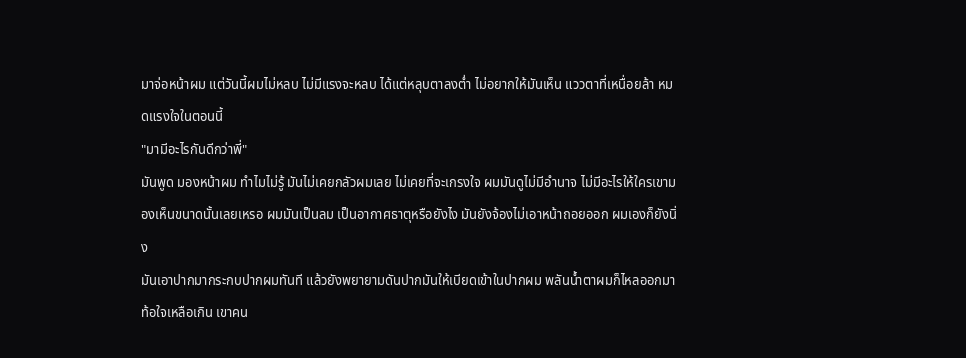มาจ่อหน้าผม แต่วันนี้ผมไม่หลบ ไม่มีแรงจะหลบ ได้แต่หลุบตาลงต่ำ ไม่อยากให้มันเห็น แววตาที่เหนื่อยล้า หมดแรงใจในตอนนี้
"มามีอะไรกันดีกว่าพี่"
มันพูด มองหน้าผม ทำไมไม่รู้ มันไม่เคยกลัวผมเลย ไม่เคยที่จะเกรงใจ ผมมันดูไม่มีอำนาจ ไม่มีอะไรให้ใครเขามองเห็นขนาดนั้นเลยเหรอ ผมมันเป็นลม เป็นอากาศธาตุหรือยังไง มันยังจ้องไม่เอาหน้าถอยออก ผมเองก็ยังนิ่ง
มันเอาปากมากระกบปากผมทันที แล้วยังพยายามดันปากมันให้เบียดเข้าในปากผม พลันน้ำตาผมก็ไหลออกมา ท้อใจเหลือเกิน เขาคน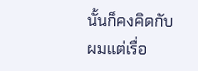นั้นก็คงคิดกับผมแต่เรื่อ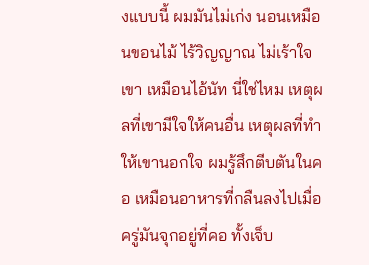งแบบนี้ ผมมันไม่เก่ง นอนเหมือนขอนไม้ ไร้วิญญาณ ไม่เร้าใจเขา เหมือนไอ้นัท นี่ใช่ไหม เหตุผลที่เขามีใจให้คนอื่น เหตุผลที่ทำให้เขานอกใจ ผมรู้สึกตีบตันในคอ เหมือนอาหารที่กลืนลงไปเมื่อครู่มันจุกอยู่ที่คอ ทั้งเจ็บ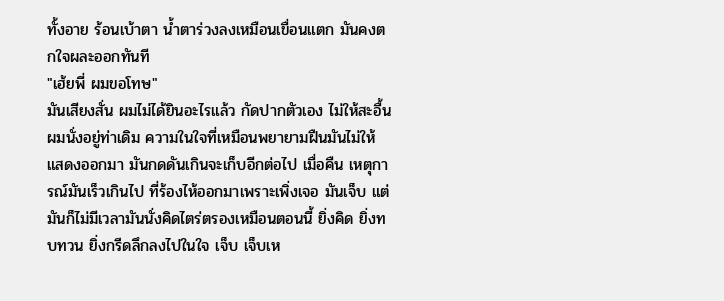ทั้งอาย ร้อนเบ้าตา น้ำตาร่วงลงเหมือนเขื่อนแตก มันคงตกใจผละออกทันที
"เฮ้ยพี่ ผมขอโทษ"
มันเสียงสั่น ผมไม่ได้ยินอะไรแล้ว กัดปากตัวเอง ไม่ให้สะอื้น ผมนั่งอยู่ท่าเดิม ความในใจที่เหมือนพยายามฝืนมันไม่ให้แสดงออกมา มันกดดันเกินจะเก็บอีกต่อไป เมื่อคืน เหตุการณ์มันเร็วเกินไป ที่ร้องไห้ออกมาเพราะเพิ่งเจอ มันเจ็บ แต่มันก็ไม่มีเวลามันนั่งคิดไตร่ตรองเหมือนตอนนี้ ยิ่งคิด ยิ่งทบทวน ยิ่งกรีดลึกลงไปในใจ เจ็บ เจ็บเห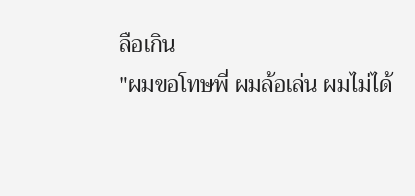ลือเกิน
"ผมขอโทษพี่ ผมล้อเล่น ผมไม่ได้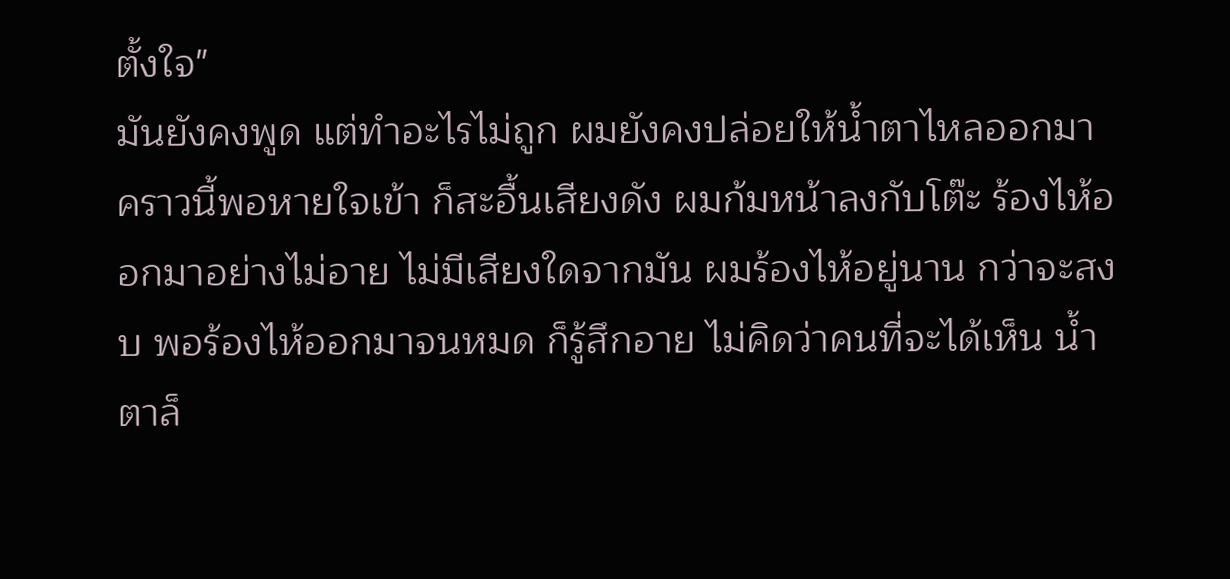ตั้งใจ"
มันยังคงพูด แต่ทำอะไรไม่ถูก ผมยังคงปล่อยให้น้ำตาไหลออกมา คราวนี้พอหายใจเข้า ก็สะอื้นเสียงดัง ผมก้มหน้าลงกับโต๊ะ ร้องไห้ออกมาอย่างไม่อาย ไม่มีเสียงใดจากมัน ผมร้องไห้อยู่นาน กว่าจะสงบ พอร้องไห้ออกมาจนหมด ก็รู้สึกอาย ไม่คิดว่าคนที่จะได้เห็น น้ำตาล็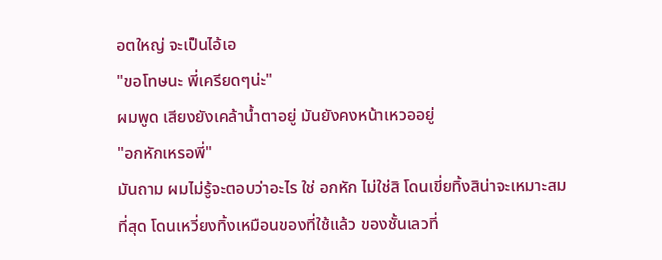อตใหญ่ จะเป็นไอ้เอ
"ขอโทษนะ พี่เครียดๆน่ะ"
ผมพูด เสียงยังเคล้าน้ำตาอยู่ มันยังคงหน้าเหวออยู่
"อกหักเหรอพี่"
มันถาม ผมไม่รู้จะตอบว่าอะไร ใช่ อกหัก ไม่ใช่สิ โดนเขี่ยทิ้งสิน่าจะเหมาะสมที่สุด โดนเหวี่ยงทิ้งเหมือนของที่ใช้แล้ว ของชั้นเลวที่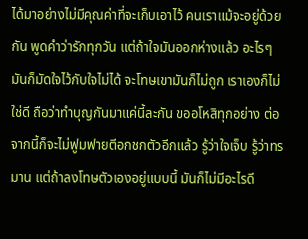ได้มาอย่างไม่มีคุณค่าที่จะเก็บเอาไว้ คนเราแม้จะอยู่ด้วยกัน พูดคำว่ารักทุกวัน แต่ถ้าใจมันออกห่างแล้ว อะไรๆ มันก็มัดใจไว้กับใจไม่ได้ จะโทษเขามันก็ไม่ถูก เราเองก็ไม่ใช่ดี ถือว่าทำบุญกันมาแค่นี้ละกัน ขออโหสิทุกอย่าง ต่อจากนี้ก็จะไม่ฟูมฟายตีอกชกตัวอีกแล้ว รู้ว่าใจเจ็บ รู้ว่าทรมาน แต่ถ้าลงโทษตัวเองอยู่แบบนี้ มันก็ไม่มีอะไรดี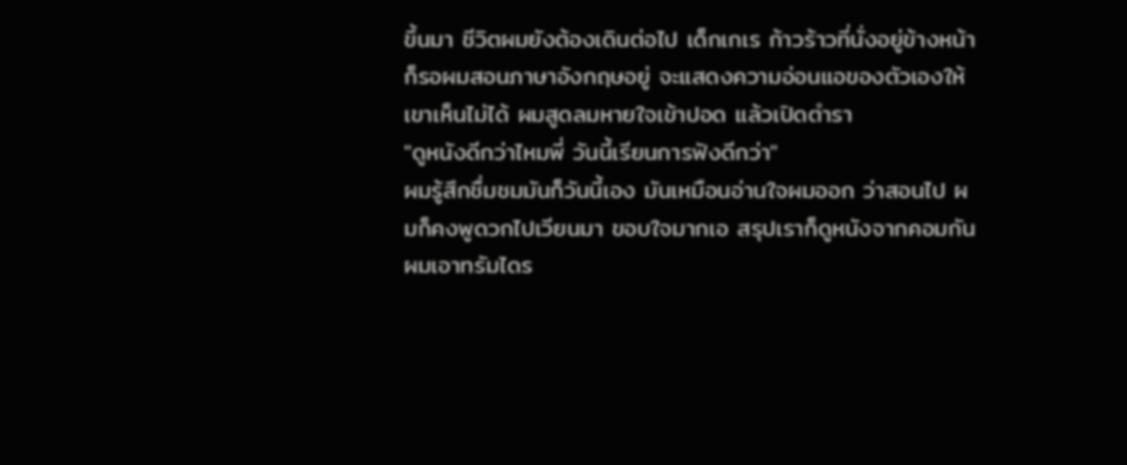ขึ้นมา ชีวิตผมยังต้องเดินต่อไป เด็กเกเร ก้าวร้าวที่นั่งอยู่ข้างหน้าก็รอผมสอนภาษาอังกฤษอยู่ จะแสดงความอ่อนแอของตัวเองให้เขาเห็นไม่ได้ ผมสูดลมหายใจเข้าปอด แล้วเปิดตำรา
"ดูหนังดีกว่าไหมพี่ วันนี้เรียนการฟังดีกว่า"
ผมรู้สึกชื่มชมมันก็วันนี้เอง มันเหมือนอ่านใจผมออก ว่าสอนไป ผมก็คงพูดวกไปเวียนมา ขอบใจมากเอ สรุปเราก็ดูหนังจากคอมกัน ผมเอาทรัมไดร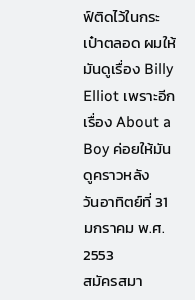ฟ์ติดไว้ในกระเป๋าตลอด ผมให้มันดูเรื่อง Billy Elliot เพราะอีกเรื่อง About a Boy ค่อยให้มันดูคราวหลัง
วันอาทิตย์ที่ 31 มกราคม พ.ศ. 2553
สมัครสมา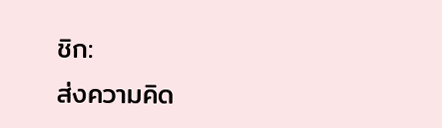ชิก:
ส่งความคิด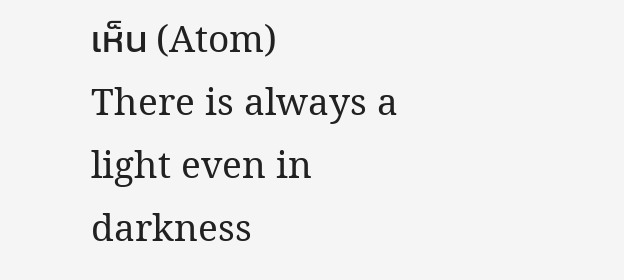เห็น (Atom)
There is always a light even in darkness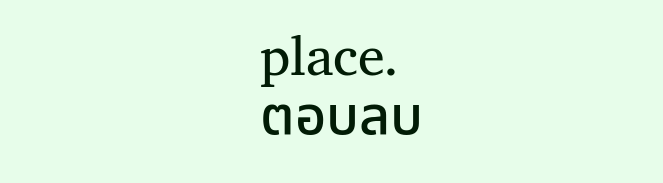place.
ตอบลบ